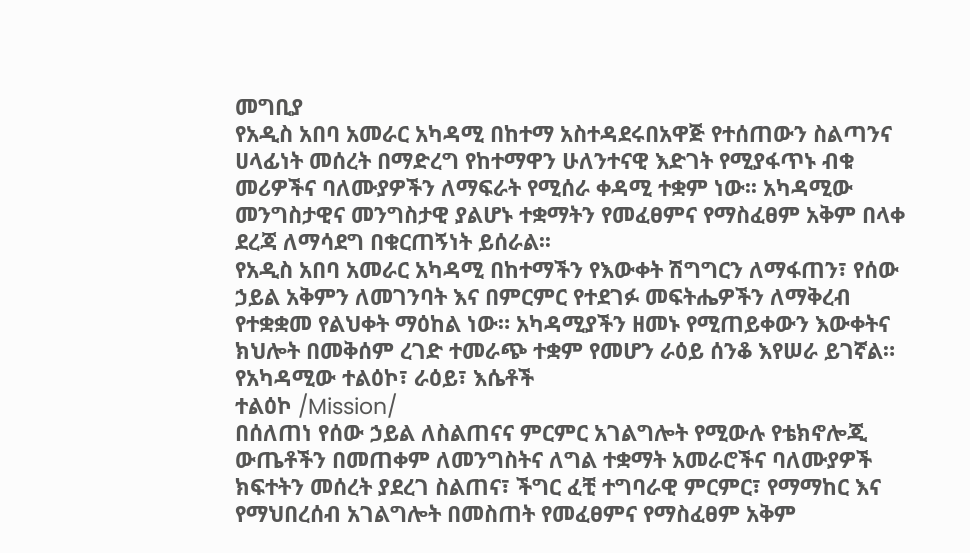መግቢያ
የአዲስ አበባ አመራር አካዳሚ በከተማ አስተዳደሩበአዋጅ የተሰጠውን ስልጣንና ሀላፊነት መሰረት በማድረግ የከተማዋን ሁለንተናዊ እድገት የሚያፋጥኑ ብቁ መሪዎችና ባለሙያዎችን ለማፍራት የሚሰራ ቀዳሚ ተቋም ነው፡፡ አካዳሚው መንግስታዊና መንግስታዊ ያልሆኑ ተቋማትን የመፈፀምና የማስፈፀም አቅም በላቀ ደረጃ ለማሳደግ በቁርጠኝነት ይሰራል፡፡
የአዲስ አበባ አመራር አካዳሚ በከተማችን የእውቀት ሽግግርን ለማፋጠን፣ የሰው ኃይል አቅምን ለመገንባት እና በምርምር የተደገፉ መፍትሔዎችን ለማቅረብ የተቋቋመ የልህቀት ማዕከል ነው። አካዳሚያችን ዘመኑ የሚጠይቀውን እውቀትና ክህሎት በመቅሰም ረገድ ተመራጭ ተቋም የመሆን ራዕይ ሰንቆ እየሠራ ይገኛል።
የአካዳሚው ተልዕኮ፣ ራዕይ፣ እሴቶች
ተልዕኮ /Mission/
በሰለጠነ የሰው ኃይል ለስልጠናና ምርምር አገልግሎት የሚውሉ የቴክኖሎጂ ውጤቶችን በመጠቀም ለመንግስትና ለግል ተቋማት አመራሮችና ባለሙያዎች ክፍተትን መሰረት ያደረገ ስልጠና፣ ችግር ፈቺ ተግባራዊ ምርምር፣ የማማከር እና የማህበረሰብ አገልግሎት በመስጠት የመፈፀምና የማስፈፀም አቅም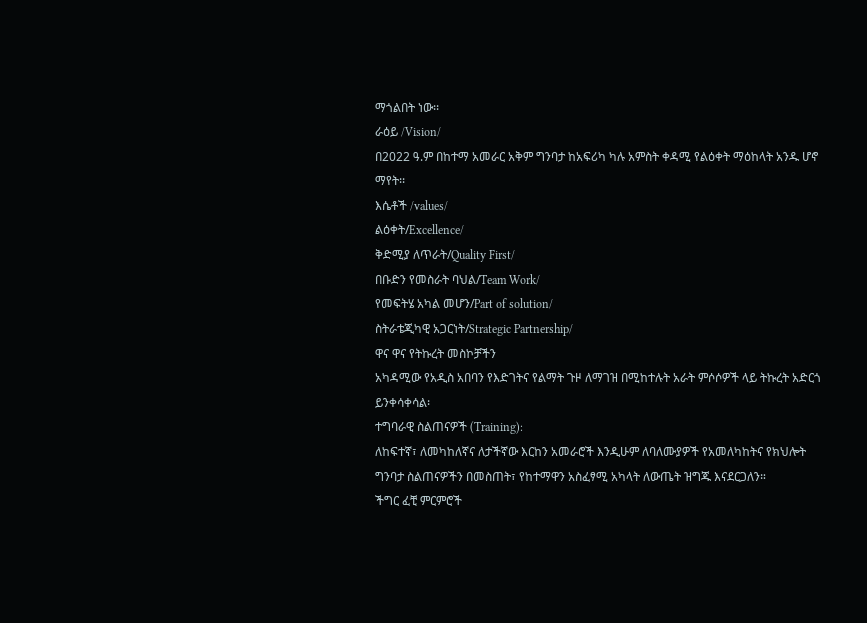ማጎልበት ነው፡፡
ራዕይ /Vision/
በ2022 ዓ.ም በከተማ አመራር አቅም ግንባታ ከአፍሪካ ካሉ አምስት ቀዳሚ የልዕቀት ማዕከላት አንዱ ሆኖ ማየት፡፡
እሴቶች /values/
ልዕቀት/Excellence/
ቅድሚያ ለጥራት/Quality First/
በቡድን የመስራት ባህል/Team Work/
የመፍትሄ አካል መሆን/Part of solution/
ስትራቴጂካዊ አጋርነት/Strategic Partnership/
ዋና ዋና የትኩረት መስኮቻችን
አካዳሚው የአዲስ አበባን የእድገትና የልማት ጉዞ ለማገዝ በሚከተሉት አራት ምሶሶዎች ላይ ትኩረት አድርጎ ይንቀሳቀሳል፡
ተግባራዊ ስልጠናዎች (Training):
ለከፍተኛ፣ ለመካከለኛና ለታችኛው እርከን አመራሮች እንዲሁም ለባለሙያዎች የአመለካከትና የክህሎት ግንባታ ስልጠናዎችን በመስጠት፣ የከተማዋን አስፈፃሚ አካላት ለውጤት ዝግጁ እናደርጋለን።
ችግር ፈቺ ምርምሮች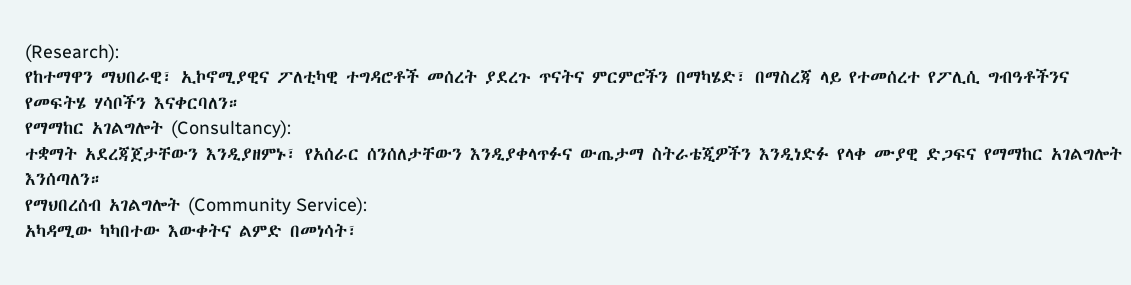(Research):
የከተማዋን ማህበራዊ፣ ኢኮኖሚያዊና ፖለቲካዊ ተግዳሮቶች መሰረት ያደረጉ ጥናትና ምርምሮችን በማካሄድ፣ በማስረጃ ላይ የተመሰረተ የፖሊሲ ግብዓቶችንና የመፍትሄ ሃሳቦችን እናቀርባለን።
የማማከር አገልግሎት (Consultancy):
ተቋማት አደረጃጀታቸውን እንዲያዘምኑ፣ የአሰራር ሰንሰለታቸውን እንዲያቀላጥፉና ውጤታማ ስትራቴጂዎችን እንዲነድፉ የላቀ ሙያዊ ድጋፍና የማማከር አገልግሎት እንሰጣለን።
የማህበረሰብ አገልግሎት (Community Service):
አካዳሚው ካካበተው እውቀትና ልምድ በመነሳት፣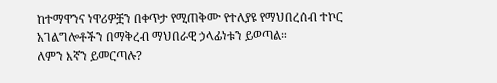ከተማዋንና ነዋሪዎቿን በቀጥታ የሚጠቅሙ የተለያዩ የማህበረሰብ ተኮር አገልግሎቶችን በማቅረብ ማህበራዊ ኃላፊነቱን ይወጣል።
ለምን እኛን ይመርጣሉ?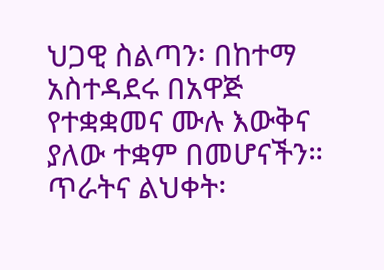ህጋዊ ስልጣን፡ በከተማ አስተዳደሩ በአዋጅ የተቋቋመና ሙሉ እውቅና ያለው ተቋም በመሆናችን።
ጥራትና ልህቀት፡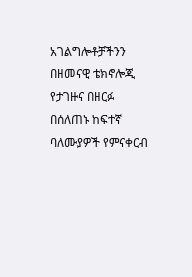አገልግሎቶቻችንን በዘመናዊ ቴክኖሎጂ የታገዙና በዘርፉ በሰለጠኑ ከፍተኛ ባለሙያዎች የምናቀርብ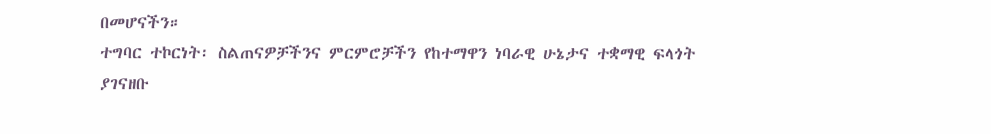በመሆናችን።
ተግባር ተኮርነት፡ ስልጠናዎቻችንና ምርምሮቻችን የከተማዋን ነባራዊ ሁኔታና ተቋማዊ ፍላጎት ያገናዘቡ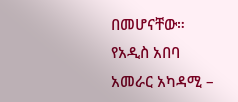በመሆናቸው።
የአዲስ አበባ አመራር አካዳሚ –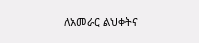ለአመራር ልህቀትና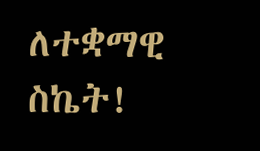ለተቋማዊ ስኬት!